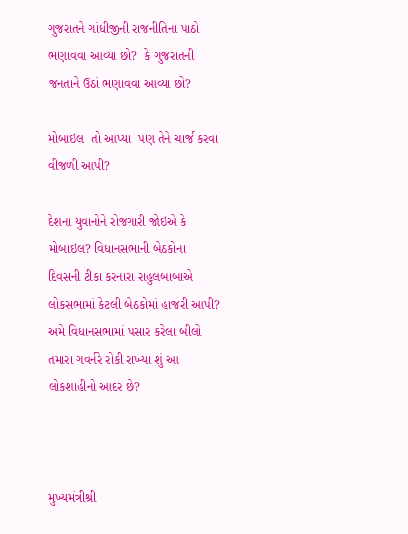ગુજરાતને ગાંધીજીની રાજનીતિના પાઠો ભણાવવા આવ્યા છો?  કે ગુજરાતની જનતાને ઉઠાં ભણાવવા આવ્યા છો?

મોબાઇલ  તો આપ્યા  પણ તેને ચાર્જ કરવા વીજળી આપી?

દેશના યુવાનોને રોજગારી જોઇએ કે મોબાઇલ? વિધાનસભાની બેઠકોના દિવસની ટીકા કરનારા રાહુલબાબાએ લોકસભામાં કેટલી બેઠકોમાં હાજરી આપી? અમે વિધાનસભામાં પસાર કરેલા બીલો તમારા ગવર્નરે રોકી રાખ્યા શું આ લોકશાહીનો આદર છે?



મુખ્યમંત્રીશ્રી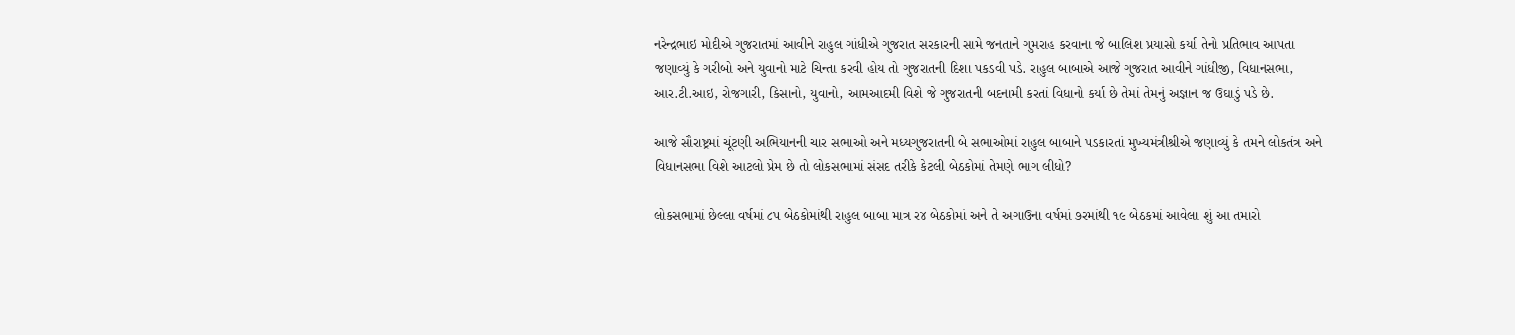નરેન્દ્રભાઇ મોદીએ ગુજરાતમાં આવીને રાહુલ ગાંધીએ ગુજરાત સરકારની સામે જનતાને ગુમરાહ કરવાના જે બાલિશ પ્રયાસો કર્યા તેનો પ્રતિભાવ આપતા જણાવ્યું કે ગરીબો અને યુવાનો માટે ચિન્તા કરવી હોય તો ગુજરાતની દિશા પકડવી પડે. રાહુલ બાબાએ આજે ગુજરાત આવીને ગાંધીજી, વિધાનસભા, આર.ટી.આઇ, રોજગારી, કિસાનો, યુવાનો, આમઆદમી વિશે જે ગુજરાતની બદનામી કરતાં વિધાનો કર્યા છે તેમાં તેમનું અજ્ઞાન જ ઉઘાડું પડે છે.

આજે સૌરાષ્ટ્રમાં ચૂંટણી અભિયાનની ચાર સભાઓ અને મધ્યગુજરાતની બે સભાઓમાં રાહુલ બાબાને પડકારતાં મુખ્યમંત્રીશ્રીએ જણાવ્યું કે તમને લોકતંત્ર અને વિધાનસભા વિશે આટલો પ્રેમ છે તો લોકસભામાં સંસદ તરીકે કેટલી બેઠકોમાં તેમણે ભાગ લીધો?

લોકસભામાં છેલ્લા વર્ષમાં ૮પ બેઠકોમાંથી રાહુલ બાબા માત્ર ર૪ બેઠકોમાં અને તે અગાઉના વર્ષમાં ૭રમાંથી ૧૯ બેઠકમાં આવેલા શું આ તમારો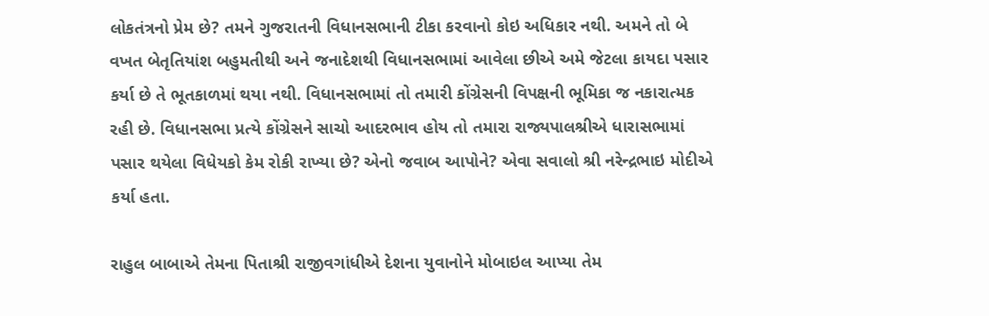લોકતંત્રનો પ્રેમ છે? તમને ગુજરાતની વિધાનસભાની ટીકા કરવાનો કોઇ અધિકાર નથી. અમને તો બે વખત બેતૃતિયાંશ બહુમતીથી અને જનાદેશથી વિધાનસભામાં આવેલા છીએ અમે જેટલા કાયદા પસાર કર્યા છે તે ભૂતકાળમાં થયા નથી. વિધાનસભામાં તો તમારી કોંગ્રેસની વિપક્ષની ભૂમિકા જ નકારાત્મક રહી છે. વિધાનસભા પ્રત્યે કોંગ્રેસને સાચો આદરભાવ હોય તો તમારા રાજ્યપાલશ્રીએ ધારાસભામાં પસાર થયેલા વિધેયકો કેમ રોકી રાખ્યા છે? એનો જવાબ આપોને? એવા સવાલો શ્રી નરેન્દ્રભાઇ મોદીએ કર્યા હતા.

રાહુલ બાબાએ તેમના પિતાશ્રી રાજીવગાંધીએ દેશના યુવાનોને મોબાઇલ આપ્યા તેમ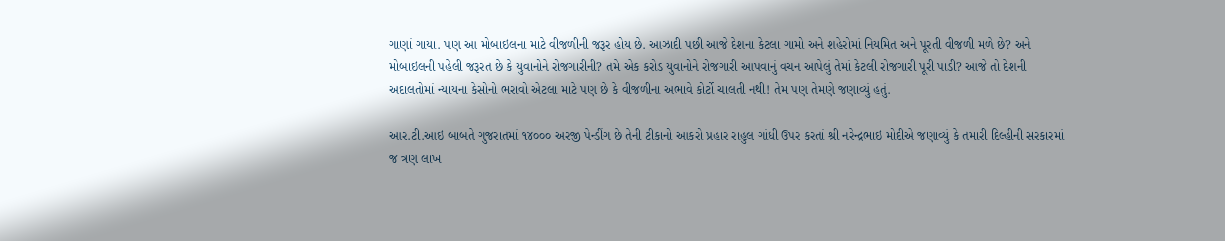ગાણાં ગાયા. પણ આ મોબાઇલના માટે વીજળીની જરૂર હોય છે. આઝાદી પછી આજે દેશના કેટલા ગામો અને શહેરોમાં નિયમિત અને પૂરતી વીજળી મળે છે? અને મોબાઇલની પહેલી જરૂરત છે કે યુવાનોને રોજગારીની? તમે એક કરોડ યુવાનોને રોજગારી આપવાનું વચન આપેલું તેમાં કેટલી રોજગારી પૂરી પાડી? આજે તો દેશની અદાલતોમાં ન્યાયના કેસોનો ભરાવો એટલા માટે પણ છે કે વીજળીના અભાવે કોર્ટો ચાલતી નથી! તેમ પણ તેમણે જણાવ્યું હતું.

આર.ટી.આઇ બાબતે ગુજરાતમાં ૧૪૦૦૦ અરજી પેન્ડીંગ છે તેની ટીકાનો આકરો પ્રહાર રાહુલ ગાંધી ઉપર કરતાં શ્રી નરેન્દ્રભાઇ મોદીએ જણાવ્યું કે તમારી દિલ્હીની સરકારમાં જ ત્રણ લાખ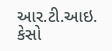આર.ટી.આઇ. કેસો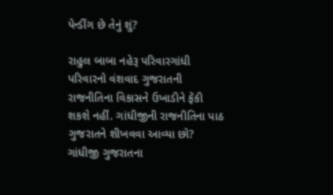પેન્ડીંગ છે તેનું શું?

રાહુલ બાબા નહેરૂ પરિવારગાંધી પરિવારનો વંશવાદ ગુજરાતની રાજનીતિના વિકાસને ઉખાડીને ફેંકી શકશે નહીં. ગાંધીજીની રાજનીતિના પાઠ ગુજરાતને શીખવવા આવ્યા છો? ગાંધીજી ગુજરાતના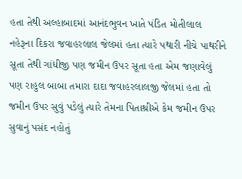હતા તેથી અલ્હાબાદમાં આનંદભુવન ખાતે પંડિત મોતીલાલ નહેરૂના દિકરા જવાહરલાલ જેલમાં હતા ત્યારે પથારી નીચે પાથરીને સૂતા તેથી ગાંધીજી પણ જમીન ઉપર સૂતા હતા એમ જણાવેલું પણ રાહુલ બાબા તમારા દાદા જવાહરલાલજી જેલમાં હતા તો જમીન ઉપર સુવું પડેલું ત્યારે તેમના પિતાશ્રીએ કેમ જમીન ઉપર સુવાનું પસંદ નહોતું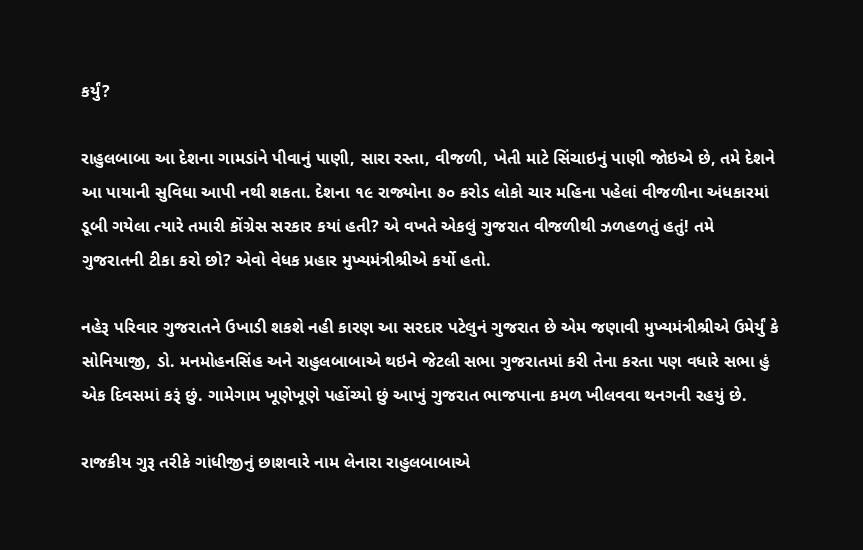કર્યું?

રાહુલબાબા આ દેશના ગામડાંને પીવાનું પાણી, સારા રસ્તા, વીજળી, ખેતી માટે સિંચાઇનું પાણી જોઇએ છે, તમે દેશને આ પાયાની સુવિધા આપી નથી શકતા. દેશના ૧૯ રાજ્યોના ૭૦ કરોડ લોકો ચાર મહિના પહેલાં વીજળીના અંધકારમાં ડૂબી ગયેલા ત્યારે તમારી કોંગ્રેસ સરકાર કયાં હતી? એ વખતે એકલું ગુજરાત વીજળીથી ઝળહળતું હતું! તમે ગુજરાતની ટીકા કરો છો? એવો વેધક પ્રહાર મુખ્યમંત્રીશ્રીએ કર્યો હતો.

નહેરૂ પરિવાર ગુજરાતને ઉખાડી શકશે નહી કારણ આ સરદાર પટેલુનં ગુજરાત છે એમ જણાવી મુખ્યમંત્રીશ્રીએ ઉમેર્યું કે સોનિયાજી, ડો. મનમોહનસિંહ અને રાહુલબાબાએ થઇને જેટલી સભા ગુજરાતમાં કરી તેના કરતા પણ વધારે સભા હું એક દિવસમાં કરૂં છું. ગામેગામ ખૂણેખૂણે પહોંચ્યો છું આખું ગુજરાત ભાજપાના કમળ ખીલવવા થનગની રહયું છે.

રાજકીય ગુરૂ તરીકે ગાંધીજીનું છાશવારે નામ લેનારા રાહુલબાબાએ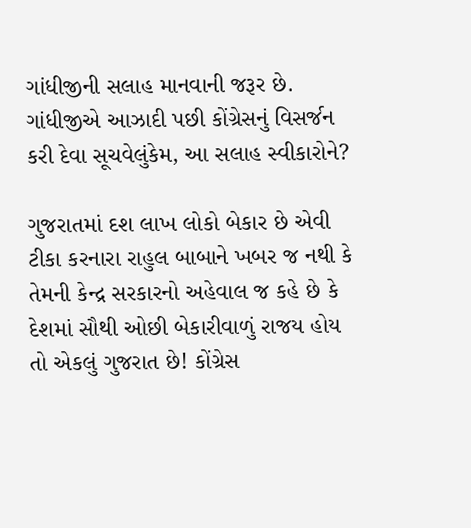ગાંધીજીની સલાહ માનવાની જરૂર છે. ગાંધીજીએ આઝાદી પછી કોંગ્રેસનું વિસર્જન કરી દેવા સૂચવેલુંકેમ, આ સલાહ સ્વીકારોને?

ગુજરાતમાં દશ લાખ લોકો બેકાર છે એવી ટીકા કરનારા રાહુલ બાબાને ખબર જ નથી કે તેમની કેન્દ્ર સરકારનો અહેવાલ જ કહે છે કે દેશમાં સૌથી ઓછી બેકારીવાળું રાજય હોય તો એકલું ગુજરાત છે! કોંગ્રેસ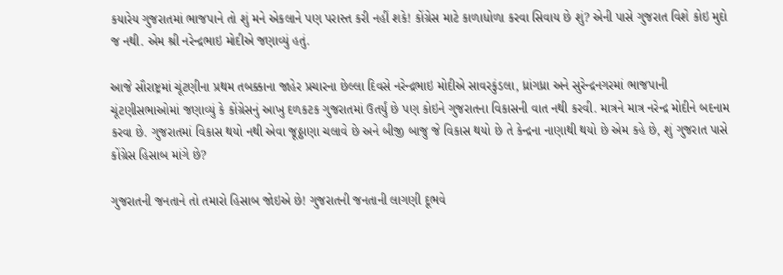કયારેય ગુજરાતમાં ભાજપાને તો શું મને એકલાને પણ પરાસ્ત કરી નહીં શકે! કોંગ્રેસ માટે કાળાધોળા કરવા સિવાય છે શું? એની પાસે ગુજરાત વિશે કોઇ મુદો જ નથી. એમ શ્રી નરેન્દ્રભાઇ મોદીએ જણાવ્યું હતું.

આજે સૌરાષ્ટ્રમાં ચૂંટણીના પ્રથમ તબક્કાના જાહેર પ્રચારના છેલ્લા દિવસે નરેન્દ્રભાઇ મોદીએ સાવરકુંડલા, ધ્રાંગધ્રા અને સુરેન્દ્રનગરમાં ભાજપાની ચૂંટણીસભાઓમાં જણાવ્યું કે કોંગ્રેસનું આખુ દળકટક ગુજરાતમાં ઉતર્યું છે પણ કોઇને ગુજરાતના વિકાસની વાત નથી કરવી. માત્રને માત્ર નરેન્દ્ર મોદીને બદનામ કરવા છે. ગુજરાતમાં વિકાસ થયો નથી એવા જૂઠ્ઠાણા ચલાવે છે અને બીજી બાજુ જે વિકાસ થયો છે તે કેન્દ્રના નાણાથી થયો છે એમ કહે છે, શું ગુજરાત પાસે કોંગ્રેસ હિસાબ માંગે છે?

ગુજરાતની જનતાને તો તમારો હિસાબ જોઇએ છે! ગુજરાતની જનતાની લાગણી દૂભવે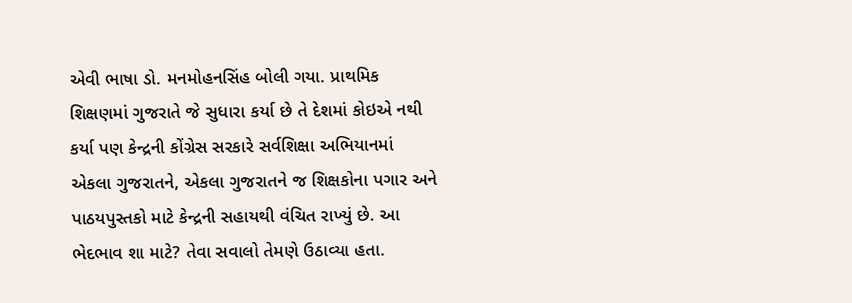એવી ભાષા ડો. મનમોહનસિંહ બોલી ગયા. પ્રાથમિક શિક્ષણમાં ગુજરાતે જે સુધારા કર્યા છે તે દેશમાં કોઇએ નથી કર્યા પણ કેન્દ્રની કોંગ્રેસ સરકારે સર્વશિક્ષા અભિયાનમાં એકલા ગુજરાતને, એકલા ગુજરાતને જ શિક્ષકોના પગાર અને પાઠયપુસ્તકો માટે કેન્દ્રની સહાયથી વંચિત રાખ્યું છે. આ ભેદભાવ શા માટે? તેવા સવાલો તેમણે ઉઠાવ્યા હતા.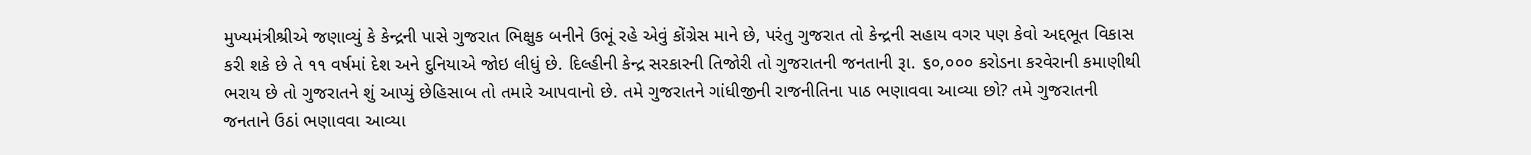મુખ્યમંત્રીશ્રીએ જણાવ્યું કે કેન્દ્રની પાસે ગુજરાત ભિક્ષુક બનીને ઉભૂં રહે એવું કોંગ્રેસ માને છે, પરંતુ ગુજરાત તો કેન્દ્રની સહાય વગર પણ કેવો અદ્દભૂત વિકાસ કરી શકે છે તે ૧૧ વર્ષમાં દેશ અને દુનિયાએ જોઇ લીધું છે. દિલ્હીની કેન્દ્ર સરકારની તિજોરી તો ગુજરાતની જનતાની રૂા. ૬૦,૦૦૦ કરોડના કરવેરાની કમાણીથી ભરાય છે તો ગુજરાતને શું આપ્યું છેહિસાબ તો તમારે આપવાનો છે. તમે ગુજરાતને ગાંધીજીની રાજનીતિના પાઠ ભણાવવા આવ્યા છો? તમે ગુજરાતની જનતાને ઉઠાં ભણાવવા આવ્યા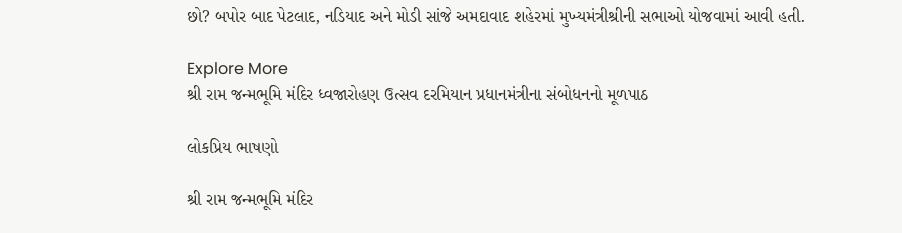છો? બપોર બાદ પેટલાદ, નડિયાદ અને મોડી સાંજે અમદાવાદ શહેરમાં મુખ્યમંત્રીશ્રીની સભાઓ યોજવામાં આવી હતી.

Explore More
શ્રી રામ જન્મભૂમિ મંદિર ધ્વજારોહણ ઉત્સવ દરમિયાન પ્રધાનમંત્રીના સંબોધનનો મૂળપાઠ

લોકપ્રિય ભાષણો

શ્રી રામ જન્મભૂમિ મંદિર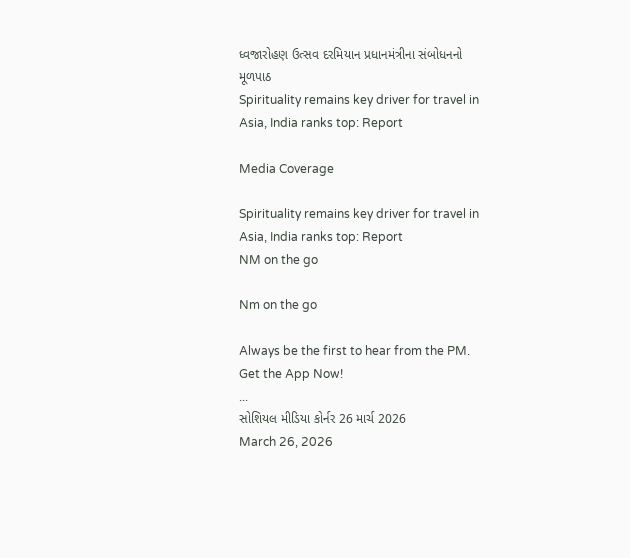ધ્વજારોહણ ઉત્સવ દરમિયાન પ્રધાનમંત્રીના સંબોધનનો મૂળપાઠ
Spirituality remains key driver for travel in Asia, India ranks top: Report

Media Coverage

Spirituality remains key driver for travel in Asia, India ranks top: Report
NM on the go

Nm on the go

Always be the first to hear from the PM. Get the App Now!
...
સોશિયલ મીડિયા કોર્નર 26 માર્ચ 2026
March 26, 2026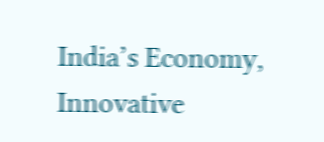India’s Economy, Innovative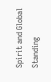Spirit and Global Standing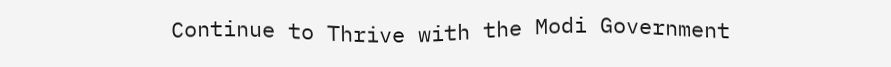Continue to Thrive with the Modi Government